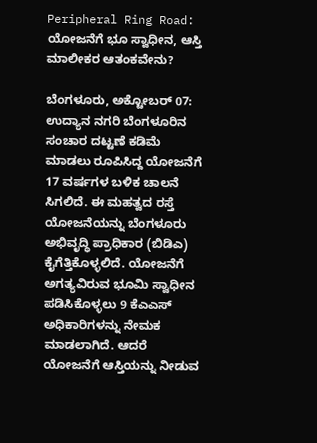Peripheral Ring Road: ಯೋಜನೆಗೆ ಭೂ ಸ್ವಾಧೀನ, ಆಸ್ತಿ ಮಾಲೀಕರ ಆತಂಕವೇನು?

ಬೆಂಗಳೂರು, ಅಕ್ಟೋಬರ್ 07: ಉದ್ಯಾನ ನಗರಿ ಬೆಂಗಳೂರಿನ ಸಂಚಾರ ದಟ್ಟಣೆ ಕಡಿಮೆ ಮಾಡಲು ರೂಪಿಸಿದ್ದ ಯೋಜನೆಗೆ 17 ವರ್ಷಗಳ ಬಳಿಕ ಚಾಲನೆ ಸಿಗಲಿದೆ. ಈ ಮಹತ್ವದ ರಸ್ತೆ ಯೋಜನೆಯನ್ನು ಬೆಂಗಳೂರು ಅಭಿವೃದ್ಧಿ ಪ್ರಾಧಿಕಾರ (ಬಿಡಿಎ) ಕೈಗೆತ್ತಿಕೊಳ್ಳಲಿದೆ. ಯೋಜನೆಗೆ ಅಗತ್ಯವಿರುವ ಭೂಮಿ ಸ್ವಾಧೀನ ಪಡಿಸಿಕೊಳ್ಳಲು 9 ಕೆಎಎಸ್ ಅಧಿಕಾರಿಗಳನ್ನು ನೇಮಕ ಮಾಡಲಾಗಿದೆ. ಆದರೆ ಯೋಜನೆಗೆ ಆಸ್ತಿಯನ್ನು ನೀಡುವ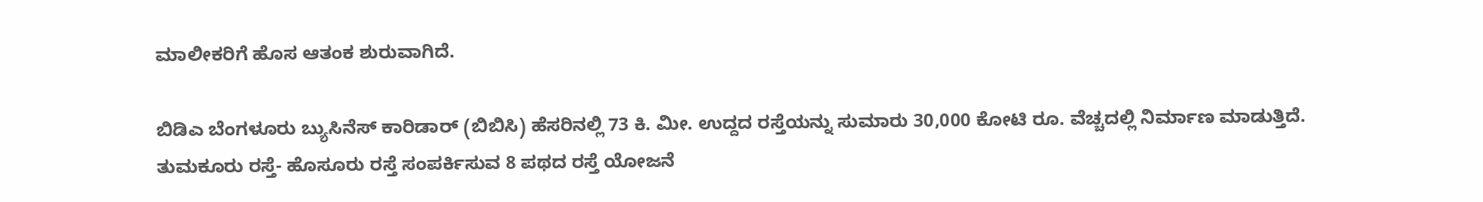ಮಾಲೀಕರಿಗೆ ಹೊಸ ಆತಂಕ ಶುರುವಾಗಿದೆ.

ಬಿಡಿಎ ಬೆಂಗಳೂರು ಬ್ಯುಸಿನೆಸ್ ಕಾರಿಡಾರ್ (ಬಿಬಿಸಿ) ಹೆಸರಿನಲ್ಲಿ 73 ಕಿ. ಮೀ. ಉದ್ದದ ರಸ್ತೆಯನ್ನು ಸುಮಾರು 30,000 ಕೋಟಿ ರೂ. ವೆಚ್ಚದಲ್ಲಿ ನಿರ್ಮಾಣ ಮಾಡುತ್ತಿದೆ. ತುಮಕೂರು ರಸ್ತೆ- ಹೊಸೂರು ರಸ್ತೆ ಸಂಪರ್ಕಿಸುವ 8 ಪಥದ ರಸ್ತೆ ಯೋಜನೆ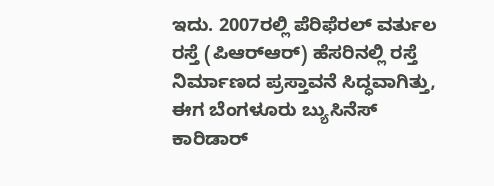ಇದು. 2007ರಲ್ಲಿ ಪೆರಿಫೆರಲ್‌ ವರ್ತುಲ ರಸ್ತೆ (ಪಿಆರ್‌ಆರ್‌) ಹೆಸರಿನಲ್ಲಿ ರಸ್ತೆ ನಿರ್ಮಾಣದ ಪ್ರಸ್ತಾವನೆ ಸಿದ್ಧವಾಗಿತ್ತು, ಈಗ ಬೆಂಗಳೂರು ಬ್ಯುಸಿನೆಸ್ ಕಾರಿಡಾರ್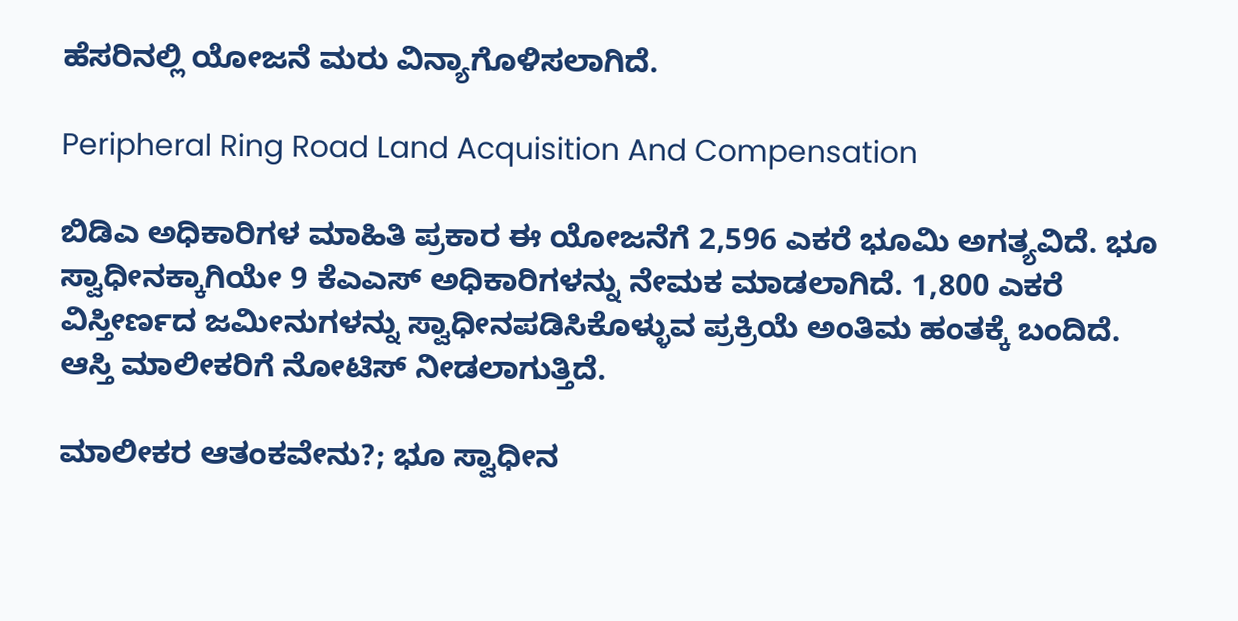ಹೆಸರಿನಲ್ಲಿ ಯೋಜನೆ ಮರು ವಿನ್ಯಾಗೊಳಿಸಲಾಗಿದೆ.

Peripheral Ring Road Land Acquisition And Compensation

ಬಿಡಿಎ ಅಧಿಕಾರಿಗಳ ಮಾಹಿತಿ ಪ್ರಕಾರ ಈ ಯೋಜನೆಗೆ 2,596 ಎಕರೆ ಭೂಮಿ ಅಗತ್ಯವಿದೆ. ಭೂ ಸ್ವಾಧೀನಕ್ಕಾಗಿಯೇ 9 ಕೆಎಎಸ್ ಅಧಿಕಾರಿಗಳನ್ನು ನೇಮಕ ಮಾಡಲಾಗಿದೆ. 1,800 ಎಕರೆ ವಿಸ್ತೀರ್ಣದ ಜಮೀನುಗಳನ್ನು ಸ್ವಾಧೀನಪಡಿಸಿಕೊಳ್ಳುವ ಪ್ರಕ್ರಿಯೆ ಅಂತಿಮ ಹಂತಕ್ಕೆ ಬಂದಿದೆ. ಆಸ್ತಿ ಮಾಲೀಕರಿಗೆ ನೋಟಿಸ್ ನೀಡಲಾಗುತ್ತಿದೆ.

ಮಾಲೀಕರ ಆತಂಕವೇನು?; ಭೂ ಸ್ವಾಧೀನ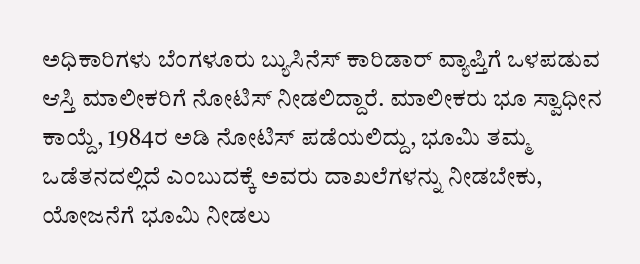ಅಧಿಕಾರಿಗಳು ಬೆಂಗಳೂರು ಬ್ಯುಸಿನೆಸ್ ಕಾರಿಡಾರ್ ವ್ಯಾಪ್ತಿಗೆ ಒಳಪಡುವ ಆಸ್ತಿ ಮಾಲೀಕರಿಗೆ ನೋಟಿಸ್ ನೀಡಲಿದ್ದಾರೆ. ಮಾಲೀಕರು ಭೂ ಸ್ವಾಧೀನ ಕಾಯ್ದೆ, 1984ರ ಅಡಿ ನೋಟಿಸ್ ಪಡೆಯಲಿದ್ದು, ಭೂಮಿ ತಮ್ಮ ಒಡೆತನದಲ್ಲಿದೆ ಎಂಬುದಕ್ಕೆ ಅವರು ದಾಖಲೆಗಳನ್ನು ನೀಡಬೇಕು, ಯೋಜನೆಗೆ ಭೂಮಿ ನೀಡಲು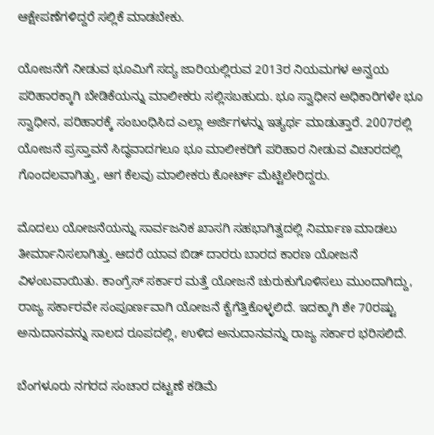ಆಕ್ಷೇಪಣೆಗಳಿದ್ದರೆ ಸಲ್ಲಿಕೆ ಮಾಡಬೇಕು.

ಯೋಜನೆಗೆ ನೀಡುವ ಭೂಮಿಗೆ ಸದ್ಯ ಜಾರಿಯಲ್ಲಿರುವ 2013ರ ನಿಯಮಗಳ ಅನ್ವಯ ಪರಿಹಾರಕ್ಕಾಗಿ ಬೇಡಿಕೆಯನ್ನು ಮಾಲೀಕರು ಸಲ್ಲಿಸಬಹುದು. ಭೂ ಸ್ವಾಧೀನ ಅಧಿಕಾರಿಗಳೇ ಭೂ ಸ್ವಾಧೀನ, ಪರಿಹಾರಕ್ಕೆ ಸಂಬಂಧಿಸಿದ ಎಲ್ಲಾ ಅರ್ಜಿಗಳನ್ನು ಇತ್ಯರ್ಥ ಮಾಡುತ್ತಾರೆ. 2007ರಲ್ಲಿ ಯೋಜನೆ ಪ್ರಸ್ತಾವನೆ ಸಿದ್ಧವಾದಗಲೂ ಭೂ ಮಾಲೀಕರಿಗೆ ಪರಿಹಾರ ನೀಡುವ ವಿಚಾರದಲ್ಲಿ ಗೊಂದಲವಾಗಿತ್ತು, ಆಗ ಕೆಲವು ಮಾಲೀಕರು ಕೋರ್ಟ್‌ ಮೆಟ್ಟಿಲೇರಿದ್ದರು.

ಮೊದಲು ಯೋಜನೆಯನ್ನು ಸಾರ್ವಜನಿಕ ಖಾಸಗಿ ಸಹಭಾಗಿತ್ವದಲ್ಲಿ ನಿರ್ಮಾಣ ಮಾಡಲು ತೀರ್ಮಾನಿಸಲಾಗಿತ್ತು. ಆದರೆ ಯಾವ ಬಿಡ್‌ ದಾರರು ಬಾರದ ಕಾರಣ ಯೋಜನೆ ವಿಳಂಬವಾಯಿತು. ಕಾಂಗ್ರೆಸ್ ಸರ್ಕಾರ ಮತ್ತೆ ಯೋಜನೆ ಚುರುಕುಗೊಳಿಸಲು ಮುಂದಾಗಿದ್ದು, ರಾಜ್ಯ ಸರ್ಕಾರವೇ ಸಂಪೂರ್ಣವಾಗಿ ಯೋಜನೆ ಕೈಗೆತ್ತಿಕೊಳ್ಳಲಿದೆ. ಇದಕ್ಕಾಗಿ ಶೇ 70ರಷ್ಟು ಅನುದಾನವನ್ನು ಸಾಲದ ರೂಪದಲ್ಲಿ, ಉಳಿದ ಅನುದಾನವನ್ನು ರಾಜ್ಯ ಸರ್ಕಾರ ಭರಿಸಲಿದೆ.

ಬೆಂಗಳೂರು ನಗರದ ಸಂಚಾರ ದಟ್ಟಣೆ ಕಡಿಮೆ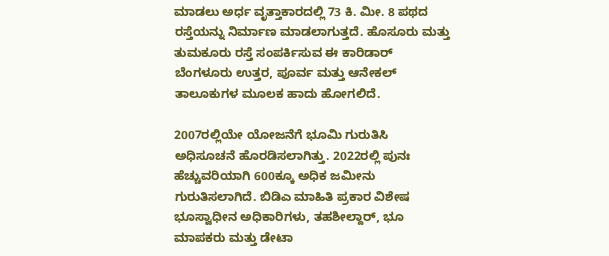ಮಾಡಲು ಅರ್ಧ ವೃತ್ತಾಕಾರದಲ್ಲಿ 73 ಕಿ. ಮೀ. 8 ಪಥದ ರಸ್ತೆಯನ್ನು ನಿರ್ಮಾಣ ಮಾಡಲಾಗುತ್ತದೆ. ಹೊಸೂರು ಮತ್ತು ತುಮಕೂರು ರಸ್ತೆ ಸಂಪರ್ಕಿಸುವ ಈ ಕಾರಿಡಾರ್ ಬೆಂಗಳೂರು ಉತ್ತರ, ಪೂರ್ವ ಮತ್ತು ಆನೇಕಲ್ ತಾಲೂಕುಗಳ ಮೂಲಕ ಹಾದು ಹೋಗಲಿದೆ.

2007ರಲ್ಲಿಯೇ ಯೋಜನೆಗೆ ಭೂಮಿ ಗುರುತಿಸಿ ಅಧಿಸೂಚನೆ ಹೊರಡಿಸಲಾಗಿತ್ತು. 2022ರಲ್ಲಿ ಪುನಃ ಹೆಚ್ಚುವರಿಯಾಗಿ 600ಕ್ಕೂ ಅಧಿಕ ಜಮೀನು ಗುರುತಿಸಲಾಗಿದೆ. ಬಿಡಿಎ ಮಾಹಿತಿ ಪ್ರಕಾರ ವಿಶೇಷ ಭೂಸ್ವಾಧೀನ ಅಧಿಕಾರಿಗಳು, ತಹಶೀಲ್ದಾರ್, ಭೂ ಮಾಪಕರು ಮತ್ತು ಡೇಟಾ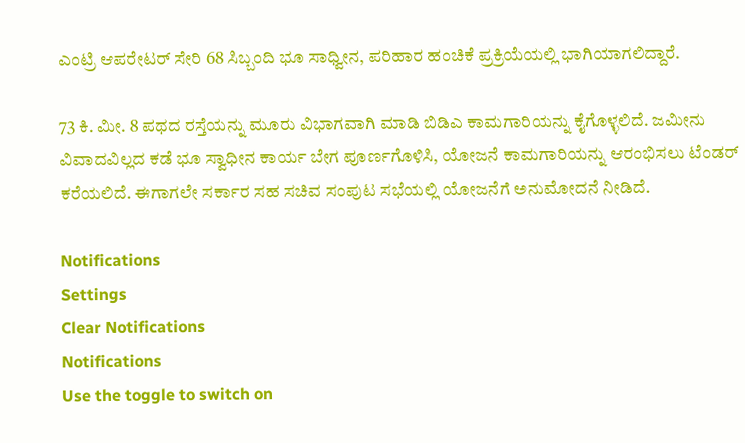ಎಂಟ್ರಿ ಆಪರೇಟರ್‌ ಸೇರಿ 68 ಸಿಬ್ಬಂದಿ ಭೂ ಸಾಧ್ವೀನ, ಪರಿಹಾರ ಹಂಚಿಕೆ ಪ್ರಕ್ರಿಯೆಯಲ್ಲಿ ಭಾಗಿಯಾಗಲಿದ್ದಾರೆ.

73 ಕಿ. ಮೀ. 8 ಪಥದ ರಸ್ತೆಯನ್ನು ಮೂರು ವಿಭಾಗವಾಗಿ ಮಾಡಿ ಬಿಡಿಎ ಕಾಮಗಾರಿಯನ್ನು ಕೈಗೊಳ್ಳಲಿದೆ. ಜಮೀನು ವಿವಾದವಿಲ್ಲದ ಕಡೆ ಭೂ ಸ್ವಾಧೀನ ಕಾರ್ಯ ಬೇಗ ಪೂರ್ಣಗೊಳಿಸಿ, ಯೋಜನೆ ಕಾಮಗಾರಿಯನ್ನು ಆರಂಭಿಸಲು ಟೆಂಡರ್ ಕರೆಯಲಿದೆ. ಈಗಾಗಲೇ ಸರ್ಕಾರ ಸಹ ಸಚಿವ ಸಂಪುಟ ಸಭೆಯಲ್ಲಿ ಯೋಜನೆಗೆ ಅನುಮೋದನೆ ನೀಡಿದೆ.

Notifications
Settings
Clear Notifications
Notifications
Use the toggle to switch on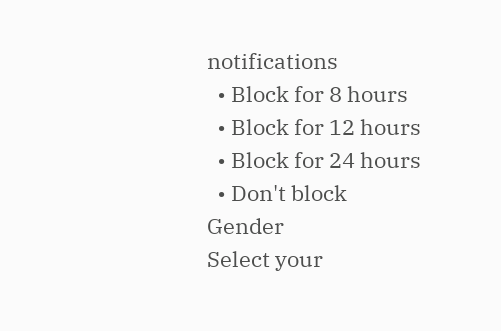notifications
  • Block for 8 hours
  • Block for 12 hours
  • Block for 24 hours
  • Don't block
Gender
Select your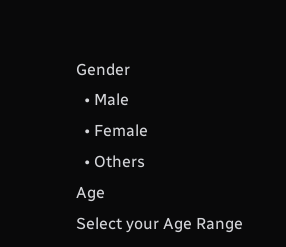Gender
  • Male
  • Female
  • Others
Age
Select your Age Range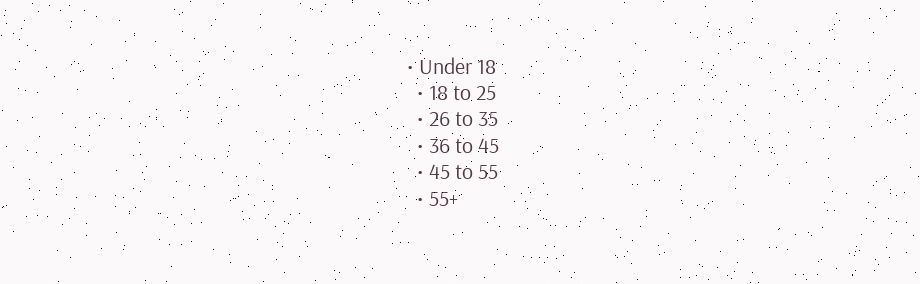• Under 18
  • 18 to 25
  • 26 to 35
  • 36 to 45
  • 45 to 55
  • 55+